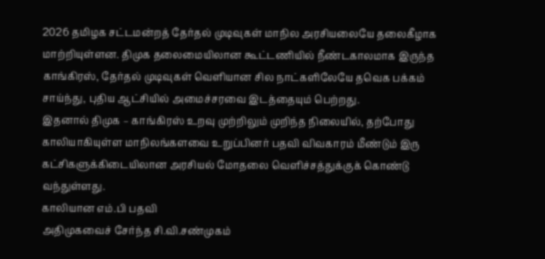2026 தமிழக சட்டமன்றத் தேர்தல் முடிவுகள் மாநில அரசியலையே தலைகீழாக மாற்றியுள்ளன. திமுக தலைமையிலான கூட்டணியில் நீண்டகாலமாக இருந்த காங்கிரஸ், தேர்தல் முடிவுகள் வெளியான சில நாட்களிலேயே தவெக பக்கம் சாய்ந்து, புதிய ஆட்சியில் அமைச்சரவை இடத்தையும் பெற்றது.
இதனால் திமுக – காங்கிரஸ் உறவு முற்றிலும் முறிந்த நிலையில், தற்போது காலியாகியுள்ள மாநிலங்களவை உறுப்பினர் பதவி விவகாரம் மீண்டும் இரு கட்சிகளுக்கிடையிலான அரசியல் மோதலை வெளிச்சத்துக்குக் கொண்டு வந்துள்ளது.
காலியான எம்.பி பதவி
அதிமுகவைச் சேர்ந்த சி.வி.சண்முகம்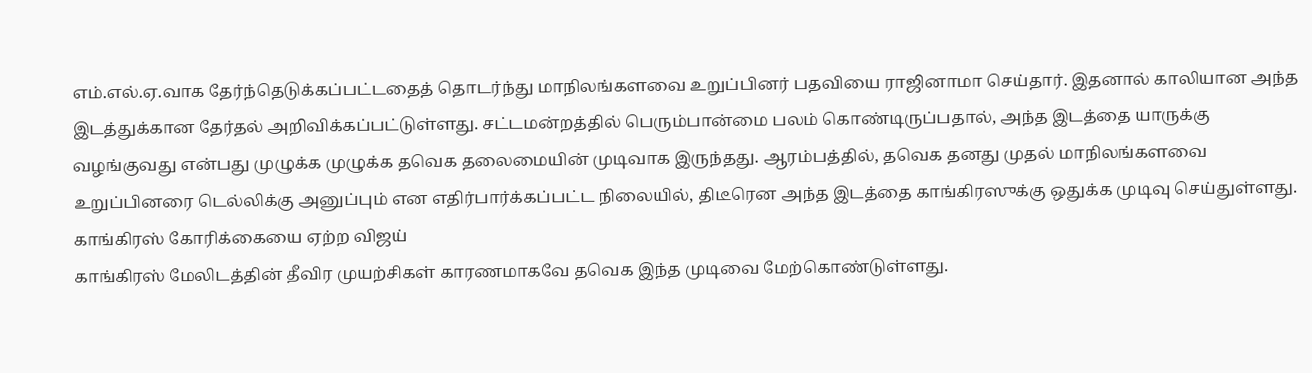எம்.எல்.ஏ.வாக தேர்ந்தெடுக்கப்பட்டதைத் தொடர்ந்து மாநிலங்களவை உறுப்பினர் பதவியை ராஜினாமா செய்தார். இதனால் காலியான அந்த இடத்துக்கான தேர்தல் அறிவிக்கப்பட்டுள்ளது. சட்டமன்றத்தில் பெரும்பான்மை பலம் கொண்டிருப்பதால், அந்த இடத்தை யாருக்கு வழங்குவது என்பது முழுக்க முழுக்க தவெக தலைமையின் முடிவாக இருந்தது. ஆரம்பத்தில், தவெக தனது முதல் மாநிலங்களவை உறுப்பினரை டெல்லிக்கு அனுப்பும் என எதிர்பார்க்கப்பட்ட நிலையில், திடீரென அந்த இடத்தை காங்கிரஸுக்கு ஒதுக்க முடிவு செய்துள்ளது.
காங்கிரஸ் கோரிக்கையை ஏற்ற விஜய்
காங்கிரஸ் மேலிடத்தின் தீவிர முயற்சிகள் காரணமாகவே தவெக இந்த முடிவை மேற்கொண்டுள்ளது.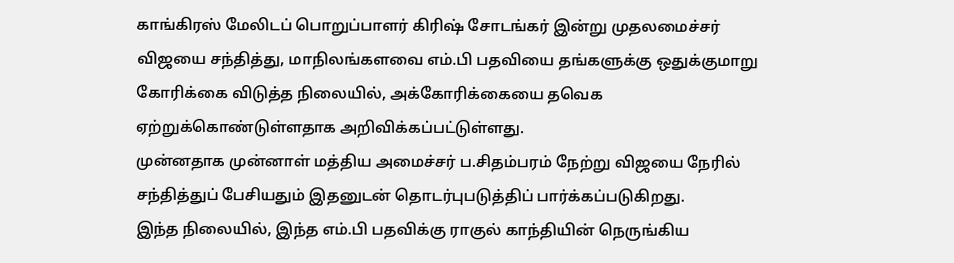காங்கிரஸ் மேலிடப் பொறுப்பாளர் கிரிஷ் சோடங்கர் இன்று முதலமைச்சர் விஜயை சந்தித்து, மாநிலங்களவை எம்.பி பதவியை தங்களுக்கு ஒதுக்குமாறு கோரிக்கை விடுத்த நிலையில், அக்கோரிக்கையை தவெக ஏற்றுக்கொண்டுள்ளதாக அறிவிக்கப்பட்டுள்ளது.
முன்னதாக முன்னாள் மத்திய அமைச்சர் ப.சிதம்பரம் நேற்று விஜயை நேரில் சந்தித்துப் பேசியதும் இதனுடன் தொடர்புபடுத்திப் பார்க்கப்படுகிறது.
இந்த நிலையில், இந்த எம்.பி பதவிக்கு ராகுல் காந்தியின் நெருங்கிய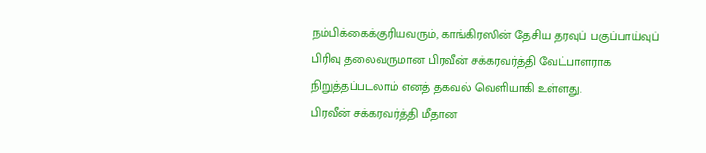நம்பிக்கைக்குரியவரும், காங்கிரஸின் தேசிய தரவுப் பகுப்பாய்வுப் பிரிவு தலைவருமான பிரவீன் சக்கரவர்த்தி வேட்பாளராக நிறுத்தப்படலாம் எனத் தகவல் வெளியாகி உள்ளது.
பிரவீன் சக்கரவர்த்தி மீதான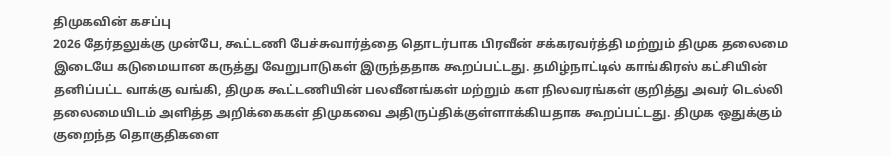திமுகவின் கசப்பு
2026 தேர்தலுக்கு முன்பே, கூட்டணி பேச்சுவார்த்தை தொடர்பாக பிரவீன் சக்கரவர்த்தி மற்றும் திமுக தலைமை இடையே கடுமையான கருத்து வேறுபாடுகள் இருந்ததாக கூறப்பட்டது. தமிழ்நாட்டில் காங்கிரஸ் கட்சியின் தனிப்பட்ட வாக்கு வங்கி, திமுக கூட்டணியின் பலவீனங்கள் மற்றும் கள நிலவரங்கள் குறித்து அவர் டெல்லி தலைமையிடம் அளித்த அறிக்கைகள் திமுகவை அதிருப்திக்குள்ளாக்கியதாக கூறப்பட்டது. திமுக ஒதுக்கும் குறைந்த தொகுதிகளை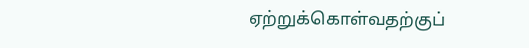ஏற்றுக்கொள்வதற்குப்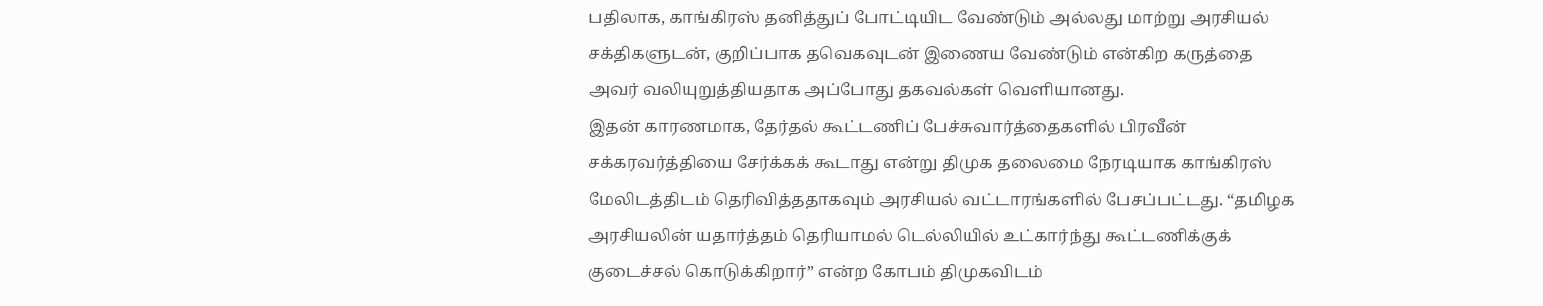பதிலாக, காங்கிரஸ் தனித்துப் போட்டியிட வேண்டும் அல்லது மாற்று அரசியல் சக்திகளுடன், குறிப்பாக தவெகவுடன் இணைய வேண்டும் என்கிற கருத்தை அவர் வலியுறுத்தியதாக அப்போது தகவல்கள் வெளியானது.
இதன் காரணமாக, தேர்தல் கூட்டணிப் பேச்சுவார்த்தைகளில் பிரவீன் சக்கரவர்த்தியை சேர்க்கக் கூடாது என்று திமுக தலைமை நேரடியாக காங்கிரஸ் மேலிடத்திடம் தெரிவித்ததாகவும் அரசியல் வட்டாரங்களில் பேசப்பட்டது. “தமிழக அரசியலின் யதார்த்தம் தெரியாமல் டெல்லியில் உட்கார்ந்து கூட்டணிக்குக் குடைச்சல் கொடுக்கிறார்” என்ற கோபம் திமுகவிடம்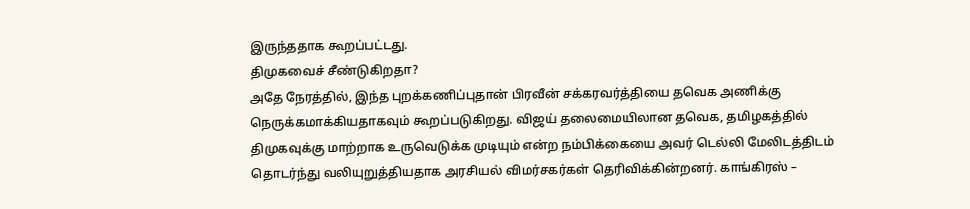இருந்ததாக கூறப்பட்டது.
திமுகவைச் சீண்டுகிறதா?
அதே நேரத்தில், இந்த புறக்கணிப்புதான் பிரவீன் சக்கரவர்த்தியை தவெக அணிக்கு நெருக்கமாக்கியதாகவும் கூறப்படுகிறது. விஜய் தலைமையிலான தவெக, தமிழகத்தில் திமுகவுக்கு மாற்றாக உருவெடுக்க முடியும் என்ற நம்பிக்கையை அவர் டெல்லி மேலிடத்திடம் தொடர்ந்து வலியுறுத்தியதாக அரசியல் விமர்சகர்கள் தெரிவிக்கின்றனர். காங்கிரஸ் –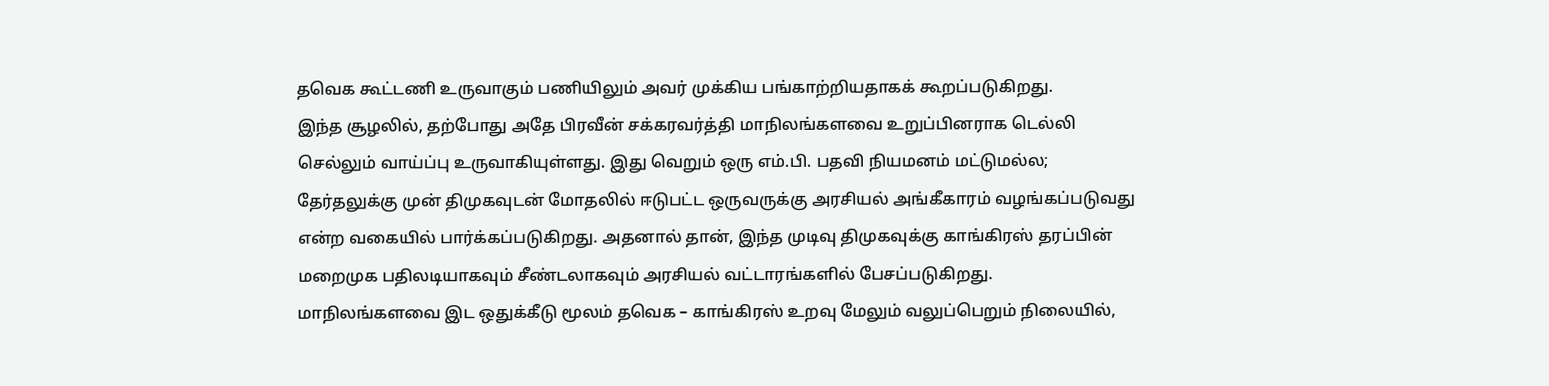தவெக கூட்டணி உருவாகும் பணியிலும் அவர் முக்கிய பங்காற்றியதாகக் கூறப்படுகிறது.
இந்த சூழலில், தற்போது அதே பிரவீன் சக்கரவர்த்தி மாநிலங்களவை உறுப்பினராக டெல்லி செல்லும் வாய்ப்பு உருவாகியுள்ளது. இது வெறும் ஒரு எம்.பி. பதவி நியமனம் மட்டுமல்ல; தேர்தலுக்கு முன் திமுகவுடன் மோதலில் ஈடுபட்ட ஒருவருக்கு அரசியல் அங்கீகாரம் வழங்கப்படுவது என்ற வகையில் பார்க்கப்படுகிறது. அதனால் தான், இந்த முடிவு திமுகவுக்கு காங்கிரஸ் தரப்பின் மறைமுக பதிலடியாகவும் சீண்டலாகவும் அரசியல் வட்டாரங்களில் பேசப்படுகிறது.
மாநிலங்களவை இட ஒதுக்கீடு மூலம் தவெக – காங்கிரஸ் உறவு மேலும் வலுப்பெறும் நிலையில்,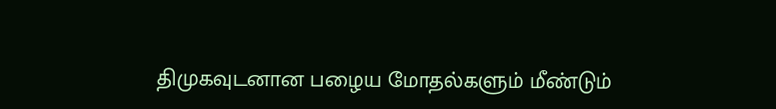திமுகவுடனான பழைய மோதல்களும் மீண்டும்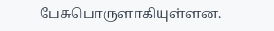பேசுபொருளாகியுள்ளன.